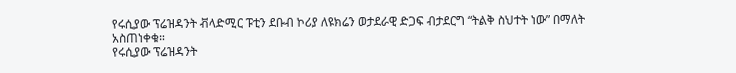የሩሲያው ፕሬዝዳንት ቭላድሚር ፑቲን ደቡብ ኮሪያ ለዩክሬን ወታደራዊ ድጋፍ ብታደርግ “ትልቅ ስህተት ነው” በማለት አስጠነቀቁ።
የሩሲያው ፕሬዝዳንት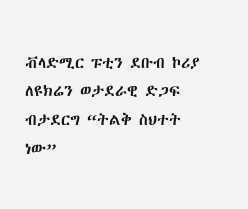ቭላድሚር ፑቲን ደቡብ ኮሪያ ለዩክሬን ወታደራዊ ድጋፍ ብታደርግ “ትልቅ ስህተት ነው”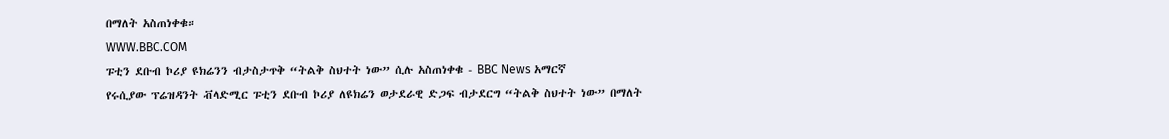በማለት አስጠነቀቁ።
WWW.BBC.COM
ፑቲን ደቡብ ኮሪያ ዩክሬንን ብታስታጥቅ “ትልቅ ስህተት ነው” ሲሉ አስጠነቀቁ - BBC News አማርኛ
የሩሲያው ፕሬዝዳንት ቭላድሚር ፑቲን ደቡብ ኮሪያ ለዩክሬን ወታደራዊ ድጋፍ ብታደርግ “ትልቅ ስህተት ነው” በማለት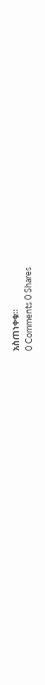አስጠነቀቁ።
0 Comments 0 Shares